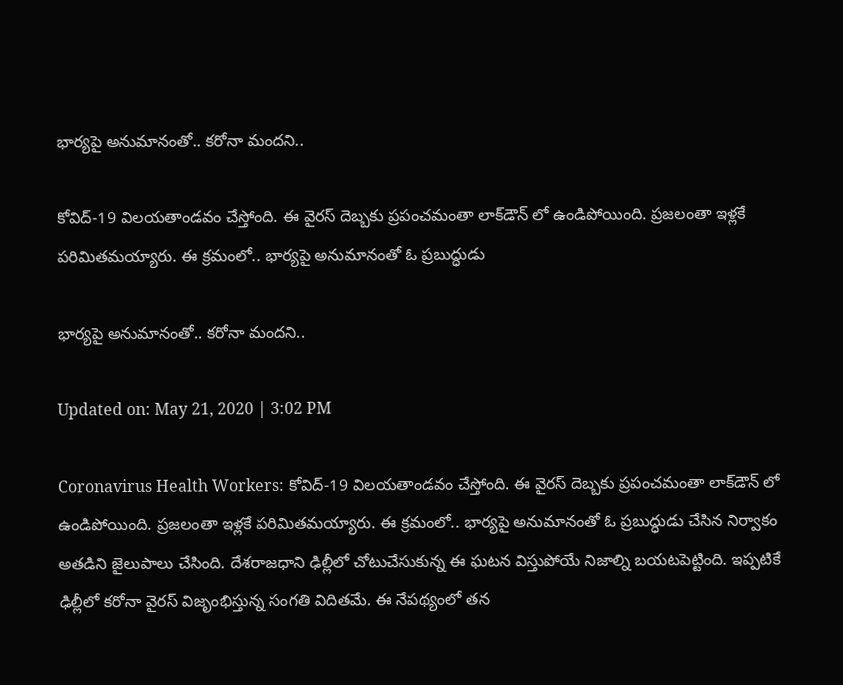భార్యపై అనుమానంతో.. కరోనా మందని..

కోవిద్-19 విలయతాండవం చేస్తోంది. ఈ వైరస్ దెబ్బకు ప్రపంచమంతా లాక్‌డౌన్ లో ఉండిపోయింది. ప్రజలంతా ఇళ్లకే పరిమితమయ్యారు. ఈ క్రమంలో.. భార్యపై అనుమానంతో ఓ ప్రబుద్ధుడు

భార్యపై అనుమానంతో.. కరోనా మందని..

Updated on: May 21, 2020 | 3:02 PM

Coronavirus Health Workers: కోవిద్-19 విలయతాండవం చేస్తోంది. ఈ వైరస్ దెబ్బకు ప్రపంచమంతా లాక్‌డౌన్ లో ఉండిపోయింది. ప్రజలంతా ఇళ్లకే పరిమితమయ్యారు. ఈ క్రమంలో.. భార్యపై అనుమానంతో ఓ ప్రబుద్ధుడు చేసిన నిర్వాకం అతడిని జైలుపాలు చేసింది. దేశరాజధాని ఢిల్లీలో చోటుచేసుకున్న ఈ ఘటన విస్తుపోయే నిజాల్ని బయటపెట్టింది. ఇప్పటికే ఢిల్లీలో కరోనా వైరస్‌ విజృంభిస్తున్న సంగతి విదితమే. ఈ నేపథ్యంలో తన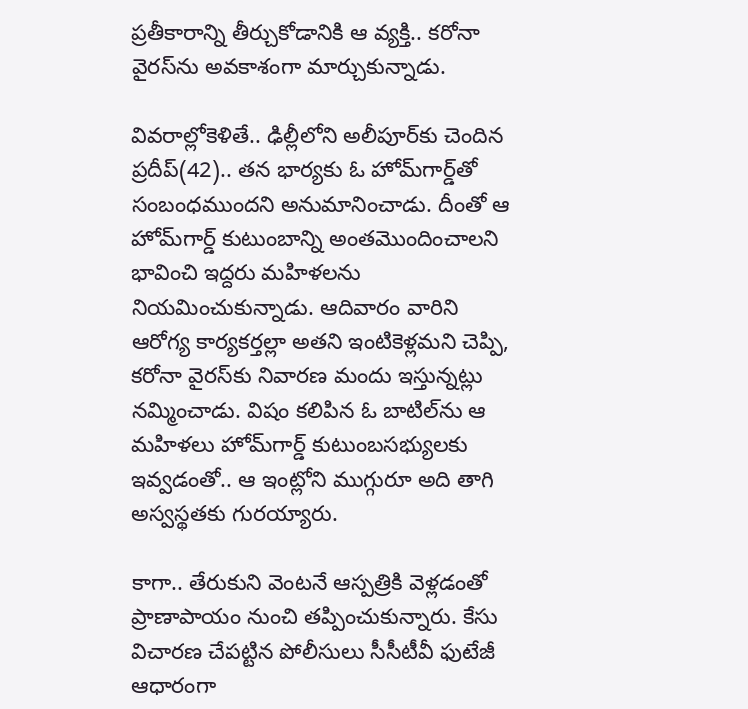ప్రతీకారాన్ని తీర్చుకోడానికి ఆ వ్యక్తి.. కరోనా వైరస్‌ను అవకాశంగా మార్చుకున్నాడు.

వివరాల్లోకెళితే.. ఢిల్లీలోని అలీపూర్‌కు చెందిన ప్రదీప్‌(42).. తన భార్యకు ఓ హోమ్‌గార్డ్‌తో సంబంధముందని అనుమానించాడు. దీంతో ఆ హోమ్‌గార్డ్‌ కుటుంబాన్ని అంతమొందించాలని భావించి ఇద్దరు మహిళలను నియమించుకున్నాడు. ఆదివారం వారిని ఆరోగ్య కార్యకర్తల్లా అతని ఇంటికెళ్లమని చెప్పి, కరోనా వైరస్‌కు నివారణ మందు ఇస్తున్నట్లు నమ్మించాడు. విషం కలిపిన ఓ బాటిల్‌ను ఆ మహిళలు హోమ్‌గార్డ్‌ కుటుంబసభ్యులకు ఇవ్వడంతో.. ఆ ఇంట్లోని ముగ్గురూ అది తాగి అస్వస్థతకు గురయ్యారు.

కాగా.. తేరుకుని వెంటనే ఆస్పత్రికి వెళ్లడంతో ప్రాణాపాయం నుంచి తప్పించుకున్నారు. కేసు విచారణ చేపట్టిన పోలీసులు సీసీటీవీ ఫుటేజీ ఆధారంగా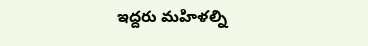ఇద్దరు మహిళల్ని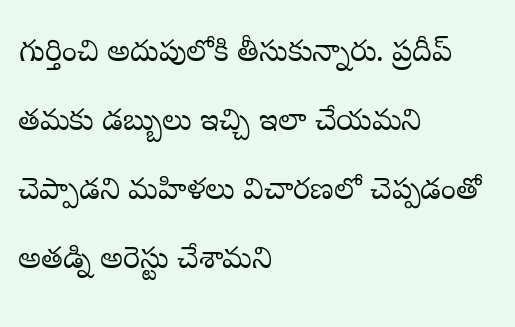గుర్తించి అదుపులోకి తీసుకున్నారు. ప్రదీప్‌ తమకు డబ్బులు ఇచ్చి ఇలా చేయమని చెప్పాడని మహిళలు విచారణలో చెప్పడంతో అతడ్ని అరెస్టు చేశామని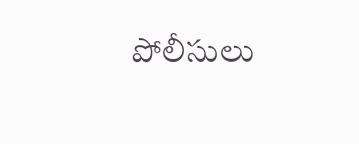పోలీసులు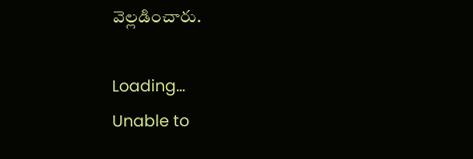వెల్లడించారు.

Loading...
Unable to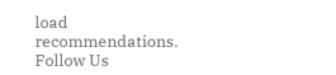load recommendations.
Follow Us